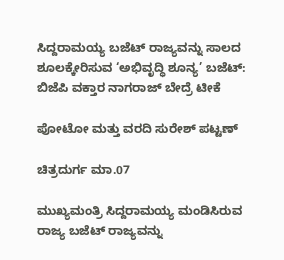ಸಿದ್ದರಾಮಯ್ಯ ಬಜೆಟ್ ರಾಜ್ಯವನ್ನು ಸಾಲದ ಶೂಲಕ್ಕೇರಿಸುವ ‘ಅಭಿವೃದ್ಧಿ ಶೂನ್ಯ’ ಬಜೆಟ್: ಬಿಜೆಪಿ ವಕ್ತಾರ ನಾಗರಾಜ್ ಬೇದ್ರೆ ಟೀಕೆ

ಪೋಟೋ ಮತ್ತು ವರದಿ ಸುರೇಶ್ ಪಟ್ಟಣ್

ಚಿತ್ರದುರ್ಗ ಮಾ.07

ಮುಖ್ಯಮಂತ್ರಿ ಸಿದ್ದರಾಮಯ್ಯ ಮಂಡಿಸಿರುವ ರಾಜ್ಯ ಬಜೆಟ್ ರಾಜ್ಯವನ್ನು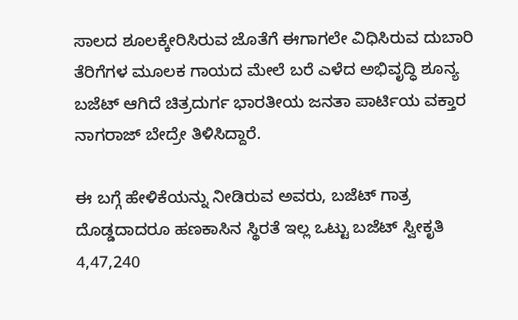ಸಾಲದ ಶೂಲಕ್ಕೇರಿಸಿರುವ ಜೊತೆಗೆ ಈಗಾಗಲೇ ವಿಧಿಸಿರುವ ದುಬಾರಿ ತೆರಿಗೆಗಳ ಮೂಲಕ ಗಾಯದ ಮೇಲೆ ಬರೆ ಎಳೆದ ಅಭಿವೃದ್ಧಿ ಶೂನ್ಯ ಬಜೆಟ್ ಆಗಿದೆ ಚಿತ್ರದುರ್ಗ ಭಾರತೀಯ ಜನತಾ ಪಾರ್ಟಿಯ ವಕ್ತಾರ ನಾಗರಾಜ್ ಬೇದ್ರೇ ತಿಳಿಸಿದ್ದಾರೆ.

ಈ ಬಗ್ಗೆ ಹೇಳಿಕೆಯನ್ನು ನೀಡಿರುವ ಅವರು, ಬಜೆಟ್ ಗಾತ್ರ ದೊಡ್ಡದಾದರೂ ಹಣಕಾಸಿನ ಸ್ಥಿರತೆ ಇಲ್ಲ ಒಟ್ಟು ಬಜೆಟ್ ಸ್ವೀಕೃತಿ 4,47,240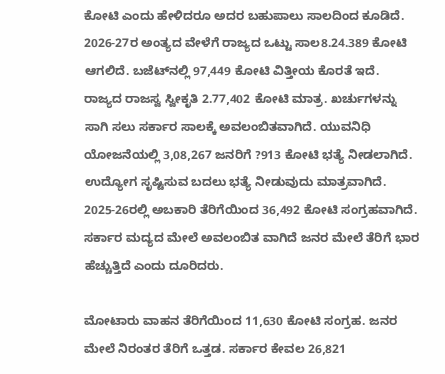ಕೋಟಿ ಎಂದು ಹೇಳಿದರೂ ಅದರ ಬಹುಪಾಲು ಸಾಲದಿಂದ ಕೂಡಿದೆ. 2026-27ರ ಅಂತ್ಯದ ವೇಳೆಗೆ ರಾಜ್ಯದ ಒಟ್ಟು ಸಾಲ8.24.389 ಕೋಟಿ ಆಗಲಿದೆ. ಬಜೆಟ್‍ನಲ್ಲಿ 97,449 ಕೋಟಿ ವಿತ್ತೀಯ ಕೊರತೆ ಇದೆ. ರಾಜ್ಯದ ರಾಜಸ್ವ ಸ್ವೀಕೃತಿ 2.77,402 ಕೋಟಿ ಮಾತ್ರ. ಖರ್ಚುಗಳನ್ನು ಸಾಗಿ ಸಲು ಸರ್ಕಾರ ಸಾಲಕ್ಕೆ ಅವಲಂಬಿತವಾಗಿದೆ. ಯುವನಿಧಿ ಯೋಜನೆಯಲ್ಲಿ 3,08,267 ಜನರಿಗೆ ?913 ಕೋಟಿ ಭತ್ಯೆ ನೀಡಲಾಗಿದೆ. ಉದ್ಯೋಗ ಸೃಷ್ಟಿಸುವ ಬದಲು ಭತ್ಯೆ ನೀಡುವುದು ಮಾತ್ರವಾಗಿದೆ. 2025-26ರಲ್ಲಿ ಅಬಕಾರಿ ತೆರಿಗೆಯಿಂದ 36,492 ಕೋಟಿ ಸಂಗ್ರಹವಾಗಿದೆ. ಸರ್ಕಾರ ಮದ್ಯದ ಮೇಲೆ ಅವಲಂಬಿತ ವಾಗಿದೆ ಜನರ ಮೇಲೆ ತೆರಿಗೆ ಭಾರ ಹೆಚ್ಚುತ್ತಿದೆ ಎಂದು ದೂರಿದರು.

ಮೋಟಾರು ವಾಹನ ತೆರಿಗೆಯಿಂದ 11,630 ಕೋಟಿ ಸಂಗ್ರಹ. ಜನರ ಮೇಲೆ ನಿರಂತರ ತೆರಿಗೆ ಒತ್ತಡ. ಸರ್ಕಾರ ಕೇವಲ 26,821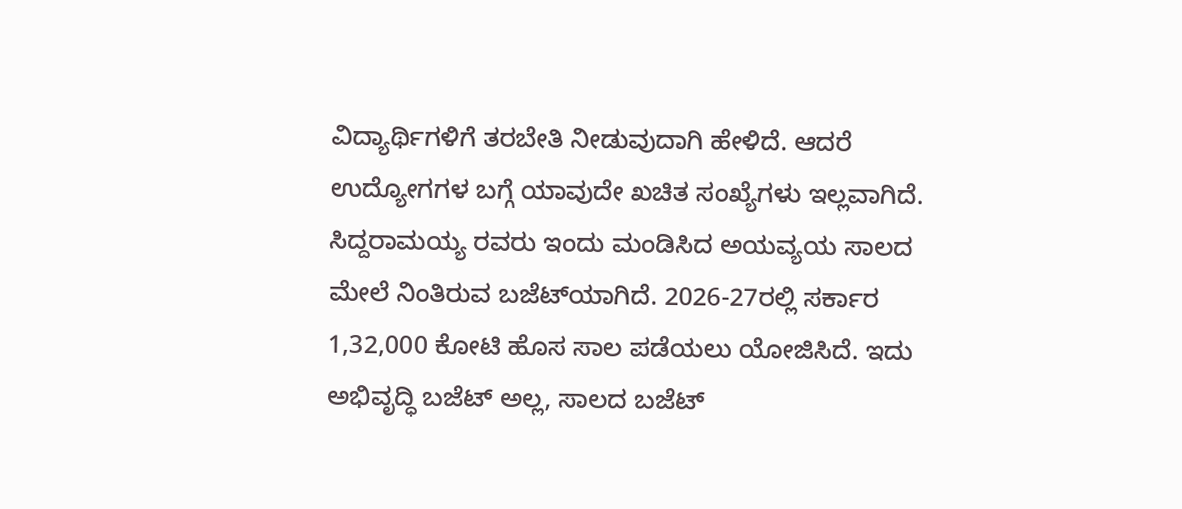ವಿದ್ಯಾರ್ಥಿಗಳಿಗೆ ತರಬೇತಿ ನೀಡುವುದಾಗಿ ಹೇಳಿದೆ. ಆದರೆ ಉದ್ಯೋಗಗಳ ಬಗ್ಗೆ ಯಾವುದೇ ಖಚಿತ ಸಂಖ್ಯೆಗಳು ಇಲ್ಲವಾಗಿದೆ. ಸಿದ್ದರಾಮಯ್ಯ ರವರು ಇಂದು ಮಂಡಿಸಿದ ಅಯವ್ಯಯ ಸಾಲದ ಮೇಲೆ ನಿಂತಿರುವ ಬಜೆಟ್‍ಯಾಗಿದೆ. 2026-27ರಲ್ಲಿ ಸರ್ಕಾರ 1,32,000 ಕೋಟಿ ಹೊಸ ಸಾಲ ಪಡೆಯಲು ಯೋಜಿಸಿದೆ. ಇದು ಅಭಿವೃದ್ಧಿ ಬಜೆಟ್ ಅಲ್ಲ, ಸಾಲದ ಬಜೆಟ್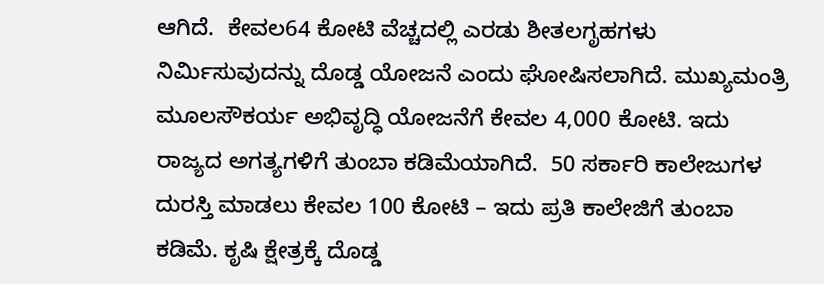ಆಗಿದೆ.  ಕೇವಲ64 ಕೋಟಿ ವೆಚ್ಚದಲ್ಲಿ ಎರಡು ಶೀತಲಗೃಹಗಳು ನಿರ್ಮಿಸುವುದನ್ನು ದೊಡ್ಡ ಯೋಜನೆ ಎಂದು ಘೋಷಿಸಲಾಗಿದೆ. ಮುಖ್ಯಮಂತ್ರಿ ಮೂಲಸೌಕರ್ಯ ಅಭಿವೃದ್ಧಿ ಯೋಜನೆಗೆ ಕೇವಲ 4,000 ಕೋಟಿ. ಇದು ರಾಜ್ಯದ ಅಗತ್ಯಗಳಿಗೆ ತುಂಬಾ ಕಡಿಮೆಯಾಗಿದೆ.  50 ಸರ್ಕಾರಿ ಕಾಲೇಜುಗಳ ದುರಸ್ತಿ ಮಾಡಲು ಕೇವಲ 100 ಕೋಟಿ – ಇದು ಪ್ರತಿ ಕಾಲೇಜಿಗೆ ತುಂಬಾ ಕಡಿಮೆ. ಕೃಷಿ ಕ್ಷೇತ್ರಕ್ಕೆ ದೊಡ್ಡ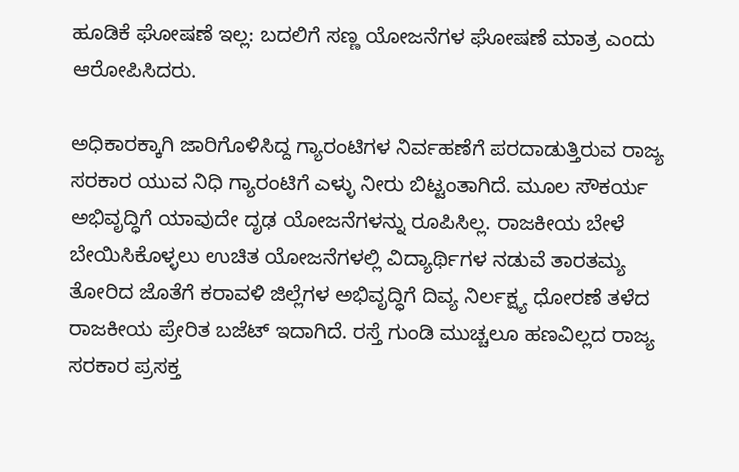ಹೂಡಿಕೆ ಘೋಷಣೆ ಇಲ್ಲ: ಬದಲಿಗೆ ಸಣ್ಣ ಯೋಜನೆಗಳ ಘೋಷಣೆ ಮಾತ್ರ ಎಂದು ಆರೋಪಿಸಿದರು.

ಅಧಿಕಾರಕ್ಕಾಗಿ ಜಾರಿಗೊಳಿಸಿದ್ದ ಗ್ಯಾರಂಟಿಗಳ ನಿರ್ವಹಣೆಗೆ ಪರದಾಡುತ್ತಿರುವ ರಾಜ್ಯ ಸರಕಾರ ಯುವ ನಿಧಿ ಗ್ಯಾರಂಟಿಗೆ ಎಳ್ಳು ನೀರು ಬಿಟ್ಟಂತಾಗಿದೆ. ಮೂಲ ಸೌಕರ್ಯ ಅಭಿವೃದ್ಧಿಗೆ ಯಾವುದೇ ದೃಢ ಯೋಜನೆಗಳನ್ನು ರೂಪಿಸಿಲ್ಲ. ರಾಜಕೀಯ ಬೇಳೆ ಬೇಯಿಸಿಕೊಳ್ಳಲು ಉಚಿತ ಯೋಜನೆಗಳಲ್ಲಿ ವಿದ್ಯಾರ್ಥಿಗಳ ನಡುವೆ ತಾರತಮ್ಯ ತೋರಿದ ಜೊತೆಗೆ ಕರಾವಳಿ ಜಿಲ್ಲೆಗಳ ಅಭಿವೃದ್ಧಿಗೆ ದಿವ್ಯ ನಿರ್ಲಕ್ಷ್ಯ ಧೋರಣೆ ತಳೆದ ರಾಜಕೀಯ ಪ್ರೇರಿತ ಬಜೆಟ್ ಇದಾಗಿದೆ. ರಸ್ತೆ ಗುಂಡಿ ಮುಚ್ಚಲೂ ಹಣವಿಲ್ಲದ ರಾಜ್ಯ ಸರಕಾರ ಪ್ರಸಕ್ತ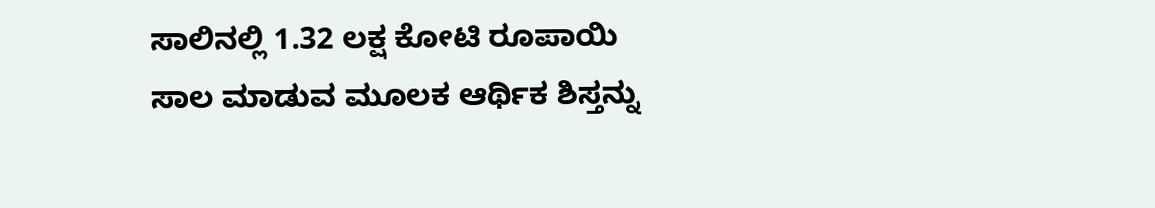ಸಾಲಿನಲ್ಲಿ 1.32 ಲಕ್ಷ ಕೋಟಿ ರೂಪಾಯಿ ಸಾಲ ಮಾಡುವ ಮೂಲಕ ಆರ್ಥಿಕ ಶಿಸ್ತನ್ನು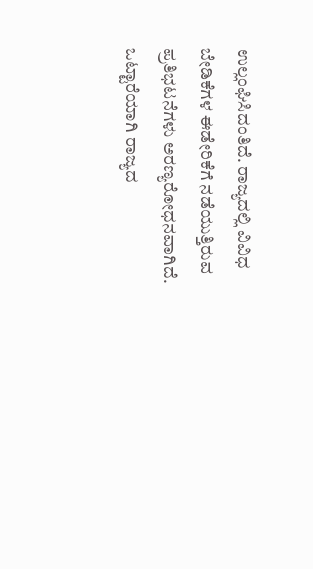ಉಲ್ಲಂಘಿಸಿದಂತಿದೆ. ರಾಜ್ಯದಲ್ಲಿ ವಿವಿಧ ಬೇಡಿಕೆಗಳ ಈಡೇರಿಕೆಗೆ ನಡೆಯುತ್ತಿರುವ ಪ್ರತಿಭಟನೆಗಳು ಅರಣ್ಯರೋಧನವಾಗಿದೆ. ಒಟ್ಟಾರೆಯಾಗಿ ರಾಜ್ಯದ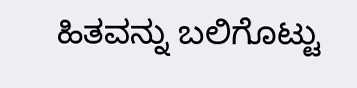ಹಿತವನ್ನು ಬಲಿಗೊಟ್ಟು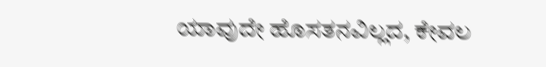ಯಾವುದೇ ಹೊಸತನವಿಲ್ಲದ, ಕೇವಲ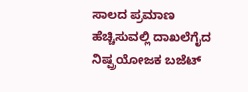ಸಾಲದ ಪ್ರಮಾಣ ಹೆಚ್ಚಿಸುವಲ್ಲಿ ದಾಖಲೆಗೈದ ನಿಷ್ಪ್ರಯೋಜಕ ಬಜೆಟ್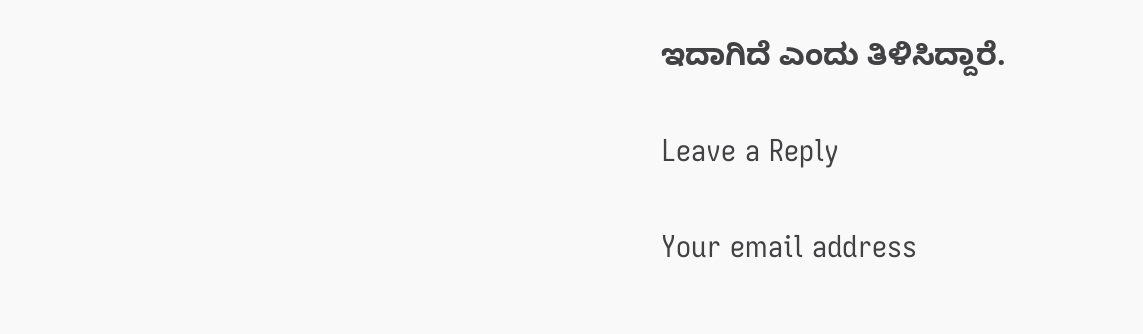ಇದಾಗಿದೆ ಎಂದು ತಿಳಿಸಿದ್ದಾರೆ.

Leave a Reply

Your email address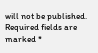will not be published. Required fields are marked *